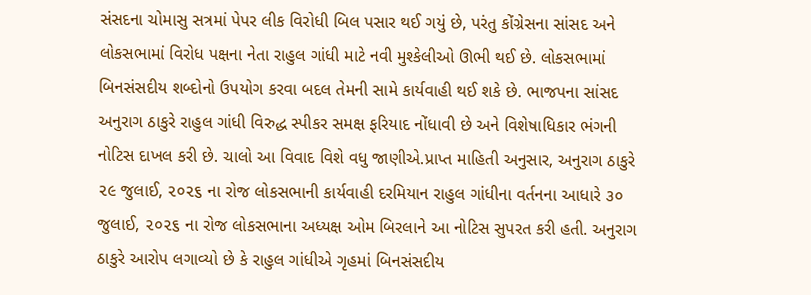સંસદના ચોમાસુ સત્રમાં પેપર લીક વિરોધી બિલ પસાર થઈ ગયું છે, પરંતુ કોંગ્રેસના સાંસદ અને લોકસભામાં વિરોધ પક્ષના નેતા રાહુલ ગાંધી માટે નવી મુશ્કેલીઓ ઊભી થઈ છે. લોકસભામાં બિનસંસદીય શબ્દોનો ઉપયોગ કરવા બદલ તેમની સામે કાર્યવાહી થઈ શકે છે. ભાજપના સાંસદ અનુરાગ ઠાકુરે રાહુલ ગાંધી વિરુદ્ધ સ્પીકર સમક્ષ ફરિયાદ નોંધાવી છે અને વિશેષાધિકાર ભંગની નોટિસ દાખલ કરી છે. ચાલો આ વિવાદ વિશે વધુ જાણીએ.પ્રાપ્ત માહિતી અનુસાર, અનુરાગ ઠાકુરે ૨૯ જુલાઈ, ૨૦૨૬ ના રોજ લોકસભાની કાર્યવાહી દરમિયાન રાહુલ ગાંધીના વર્તનના આધારે ૩૦ જુલાઈ, ૨૦૨૬ ના રોજ લોકસભાના અધ્યક્ષ ઓમ બિરલાને આ નોટિસ સુપરત કરી હતી. અનુરાગ ઠાકુરે આરોપ લગાવ્યો છે કે રાહુલ ગાંધીએ ગૃહમાં બિનસંસદીય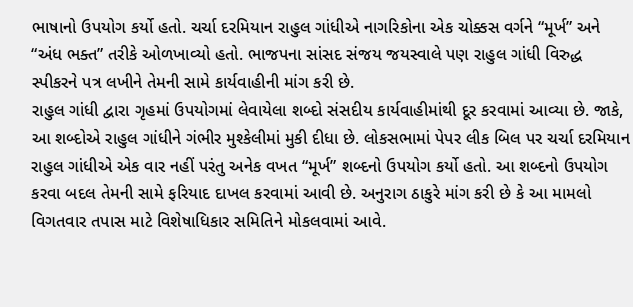ભાષાનો ઉપયોગ કર્યો હતો. ચર્ચા દરમિયાન રાહુલ ગાંધીએ નાગરિકોના એક ચોક્કસ વર્ગને “મૂર્ખ” અને “અંધ ભક્ત” તરીકે ઓળખાવ્યો હતો. ભાજપના સાંસદ સંજય જયસ્વાલે પણ રાહુલ ગાંધી વિરુદ્ધ સ્પીકરને પત્ર લખીને તેમની સામે કાર્યવાહીની માંગ કરી છે.
રાહુલ ગાંધી દ્વારા ગૃહમાં ઉપયોગમાં લેવાયેલા શબ્દો સંસદીય કાર્યવાહીમાંથી દૂર કરવામાં આવ્યા છે. જાકે, આ શબ્દોએ રાહુલ ગાંધીને ગંભીર મુશ્કેલીમાં મુકી દીધા છે. લોકસભામાં પેપર લીક બિલ પર ચર્ચા દરમિયાન રાહુલ ગાંધીએ એક વાર નહીં પરંતુ અનેક વખત “મૂર્ખ” શબ્દનો ઉપયોગ કર્યો હતો. આ શબ્દનો ઉપયોગ કરવા બદલ તેમની સામે ફરિયાદ દાખલ કરવામાં આવી છે. અનુરાગ ઠાકુરે માંગ કરી છે કે આ મામલો વિગતવાર તપાસ માટે વિશેષાધિકાર સમિતિને મોકલવામાં આવે.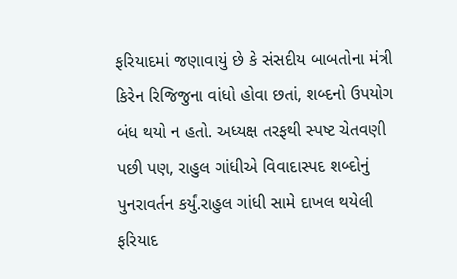ફરિયાદમાં જણાવાયું છે કે સંસદીય બાબતોના મંત્રી કિરેન રિજિજુના વાંધો હોવા છતાં, શબ્દનો ઉપયોગ બંધ થયો ન હતો. અધ્યક્ષ તરફથી સ્પષ્ટ ચેતવણી પછી પણ, રાહુલ ગાંધીએ વિવાદાસ્પદ શબ્દોનું પુનરાવર્તન કર્યું.રાહુલ ગાંધી સામે દાખલ થયેલી ફરિયાદ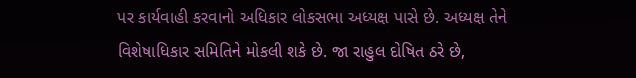પર કાર્યવાહી કરવાનો અધિકાર લોકસભા અધ્યક્ષ પાસે છે. અધ્યક્ષ તેને વિશેષાધિકાર સમિતિને મોકલી શકે છે. જા રાહુલ દોષિત ઠરે છે,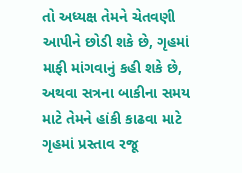તો અધ્યક્ષ તેમને ચેતવણી આપીને છોડી શકે છે, ગૃહમાં માફી માંગવાનું કહી શકે છે, અથવા સત્રના બાકીના સમય માટે તેમને હાંકી કાઢવા માટે ગૃહમાં પ્રસ્તાવ રજૂ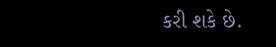કરી શકે છે.